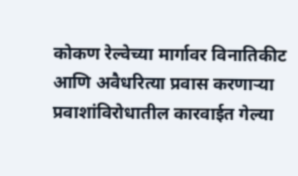कोकण रेल्वेच्या मार्गावर विनातिकीट आणि अवैधरित्या प्रवास करणाऱ्या प्रवाशांविरोधातील कारवाईत गेल्या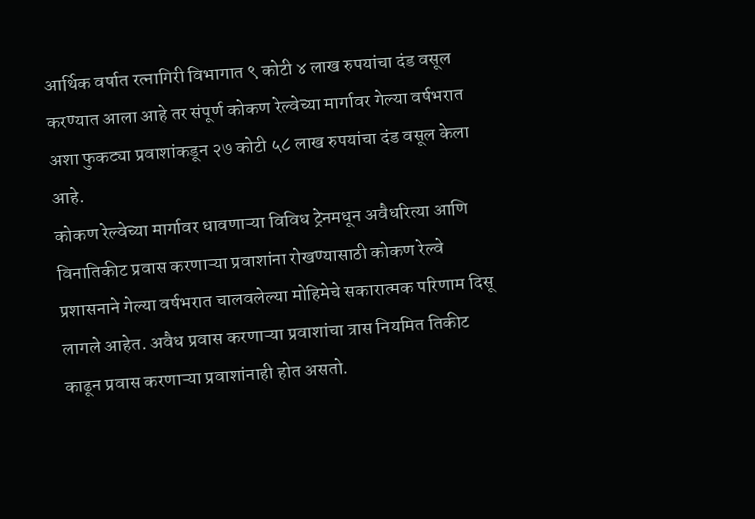आर्थिक वर्षात रत्नागिरी विभागात ९ कोटी ४ लाख रुपयांचा दंड वसूल करण्यात आला आहे तर संपूर्ण कोकण रेल्वेच्या मार्गावर गेल्या वर्षभरात अशा फुकट्या प्रवाशांकडून २७ कोटी ५८ लाख रुपयांचा दंड वसूल केला आहे.
कोकण रेल्वेच्या मार्गावर धावणाऱ्या विविध ट्रेनमधून अवैधरित्या आणि विनातिकीट प्रवास करणाऱ्या प्रवाशांना रोखण्यासाठी कोकण रेल्वे प्रशासनाने गेल्या वर्षभरात चालवलेल्या मोहिमेचे सकारात्मक परिणाम दिसू लागले आहेत. अवैध प्रवास करणाऱ्या प्रवाशांचा त्रास नियमित तिकीट काढून प्रवास करणाऱ्या प्रवाशांनाही होत असतो.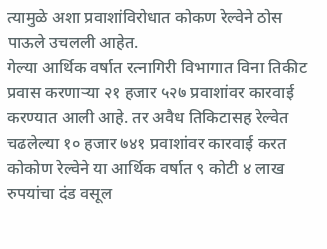त्यामुळे अशा प्रवाशांविरोधात कोकण रेल्वेने ठोस पाऊले उचलली आहेत.
गेल्या आर्थिक वर्षात रत्नागिरी विभागात विना तिकीट प्रवास करणाऱ्या २१ हजार ५२७ प्रवाशांवर कारवाई करण्यात आली आहे. तर अवैध तिकिटासह रेल्वेत चढलेल्या १० हजार ७४१ प्रवाशांवर कारवाई करत कोकोण रेल्वेने या आर्थिक वर्षात ९ कोटी ४ लाख रुपयांचा दंड वसूल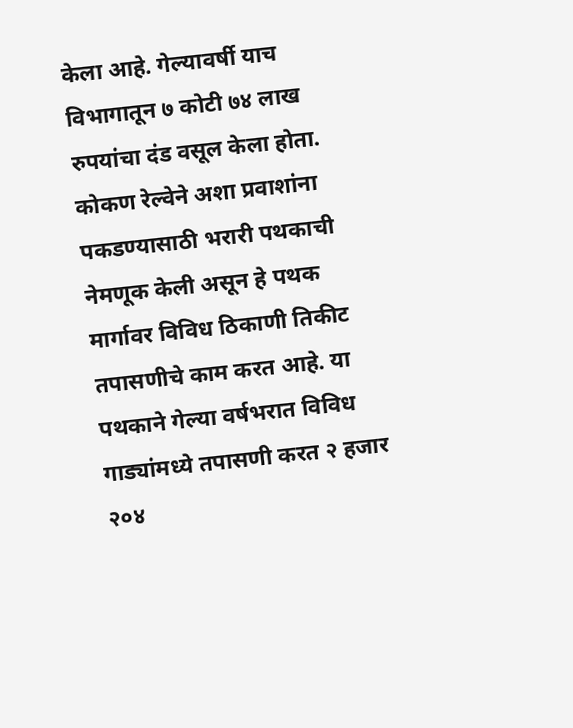केला आहे. गेल्यावर्षी याच विभागातून ७ कोटी ७४ लाख रुपयांचा दंड वसूल केला होता.
कोकण रेल्वेने अशा प्रवाशांना पकडण्यासाठी भरारी पथकाची नेमणूक केली असून हे पथक मार्गावर विविध ठिकाणी तिकीट तपासणीचे काम करत आहे. या पथकाने गेल्या वर्षभरात विविध गाड्यांमध्ये तपासणी करत २ हजार २०४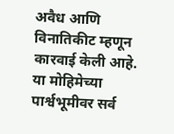अवैध आणि विनातिकीट म्हणून कारवाई केली आहे. या मोहिमेच्या पार्श्वभूमीवर सर्व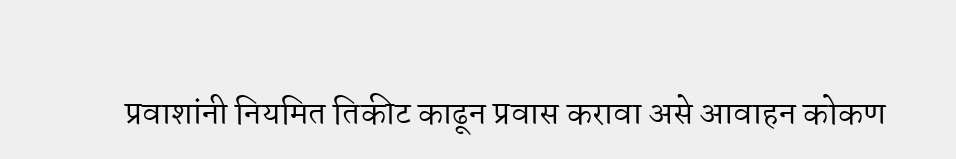प्रवाशांनी नियमित तिकीट काढून प्रवास करावा असे आवाहन कोकण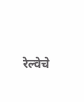रेल्वेचे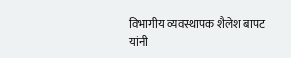विभागीय व्यवस्थापक शैलेश बापट यांनी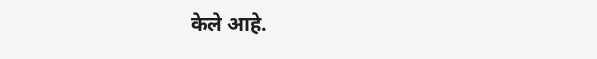केले आहे.